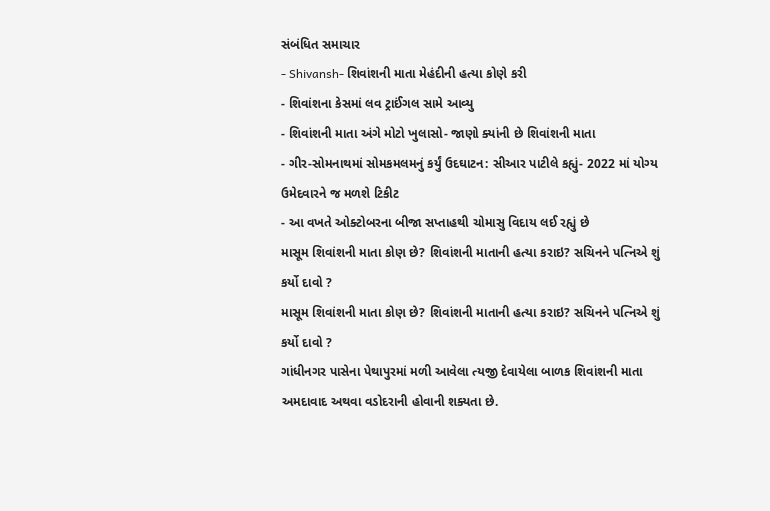સંબંધિત સમાચાર
- Shivansh- શિવાંશની માતા મેહંદીની હત્યા કોણે કરી
- શિવાંશના કેસમાં લવ ટ્રાઈંગલ સામે આવ્યુ
- શિવાંશની માતા અંગે મોટો ખુલાસો- જાણો ક્યાંની છે શિવાંશની માતા
- ગીર-સોમનાથમાં સોમકમલમનું કર્યું ઉદઘાટન: સીઆર પાટીલે કહ્યું- 2022 માં યોગ્ય ઉમેદવારને જ મળશે ટિકીટ
- આ વખતે ઓક્ટોબરના બીજા સપ્તાહથી ચોમાસુ વિદાય લઈ રહ્યું છે
માસૂમ શિવાંશની માતા કોણ છે? શિવાંશની માતાની હત્યા કરાઇ? સચિનને પત્નિએ શું કર્યો દાવો ?
માસૂમ શિવાંશની માતા કોણ છે? શિવાંશની માતાની હત્યા કરાઇ? સચિનને પત્નિએ શું કર્યો દાવો ?
ગાંધીનગર પાસેના પેથાપુરમાં મળી આવેલા ત્યજી દેવાયેલા બાળક શિવાંશની માતા અમદાવાદ અથવા વડોદરાની હોવાની શક્યતા છે.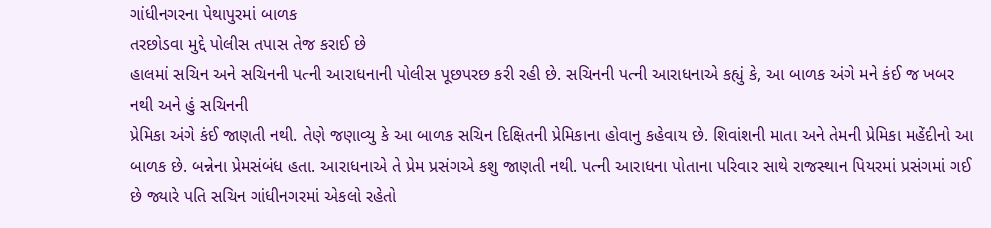ગાંધીનગરના પેથાપુરમાં બાળક
તરછોડવા મુદ્દે પોલીસ તપાસ તેજ કરાઈ છે
હાલમાં સચિન અને સચિનની પત્ની આરાધનાની પોલીસ પૂછપરછ કરી રહી છે. સચિનની પત્ની આરાધનાએ કહ્યું કે, આ બાળક અંગે મને કંઈ જ ખબર નથી અને હું સચિનની
પ્રેમિકા અંગે કંઈ જાણતી નથી. તેણે જણાવ્યુ કે આ બાળક સચિન દિક્ષિતની પ્રેમિકાના હોવાનુ કહેવાય છે. શિવાંશની માતા અને તેમની પ્રેમિકા મહેંદીનો આ બાળક છે. બન્નેના પ્રેમસંબંધ હતા. આરાધનાએ તે પ્રેમ પ્રસંગએ કશુ જાણતી નથી. પત્ની આરાધના પોતાના પરિવાર સાથે રાજસ્થાન પિયરમાં પ્રસંગમાં ગઈ છે જ્યારે પતિ સચિન ગાંધીનગરમાં એકલો રહેતો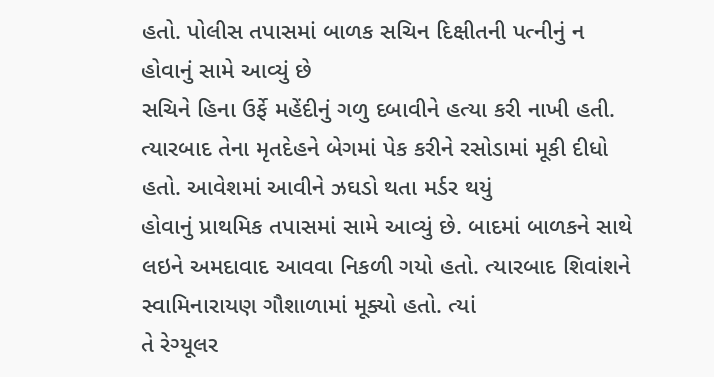હતો. પોલીસ તપાસમાં બાળક સચિન દિક્ષીતની પત્નીનું ન હોવાનું સામે આવ્યું છે
સચિને હિના ઉર્ફે મહેંદીનું ગળુ દબાવીને હત્યા કરી નાખી હતી. ત્યારબાદ તેના મૃતદેહને બેગમાં પેક કરીને રસોડામાં મૂકી દીધો હતો. આવેશમાં આવીને ઝઘડો થતા મર્ડર થયું
હોવાનું પ્રાથમિક તપાસમાં સામે આવ્યું છે. બાદમાં બાળકને સાથે લઇને અમદાવાદ આવવા નિકળી ગયો હતો. ત્યારબાદ શિવાંશને સ્વામિનારાયણ ગૌશાળામાં મૂક્યો હતો. ત્યાં
તે રેગ્યૂલર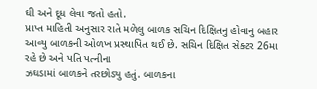ઘી અને દૂધ લેવા જતો હતો.
પ્રાપ્ત માહિતી અનુસાર રાતે મળેલુ બાળક સચિન દિક્ષિતનુ હોવાનુ બહાર આવ્યુ બાળકની ઓળખ પ્રસ્થાપિત થઈ છે. સચિન દિક્ષિત સેક્ટર 26મા રહે છે અને પતિ પત્નીના
ઝઘડામાં બાળકને તરછોડ્યુ હતું. બાળકના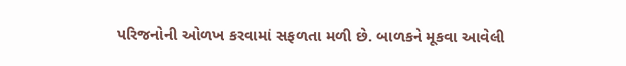પરિજનોની ઓળખ કરવામાં સફળતા મળી છે. બાળકને મૂકવા આવેલી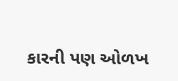કારની પણ ઓળખ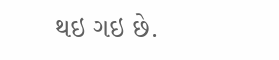થઇ ગઇ છે.